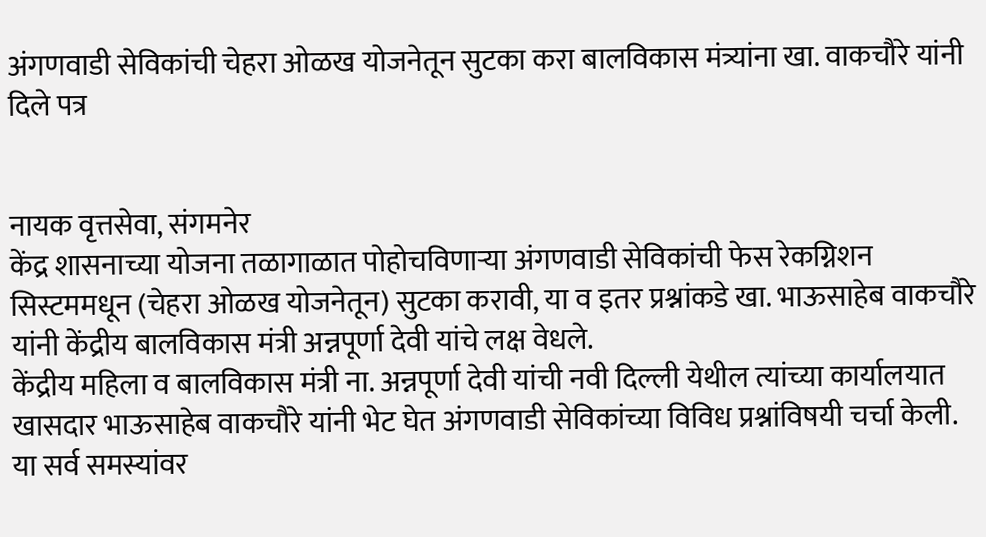अंगणवाडी सेविकांची चेहरा ओळख योजनेतून सुटका करा बालविकास मंत्र्यांना खा. वाकचौरे यांनी दिले पत्र


नायक वृत्तसेवा, संगमनेर
केंद्र शासनाच्या योजना तळागाळात पोहोचविणार्‍या अंगणवाडी सेविकांची फेस रेकग्निशन सिस्टममधून (चेहरा ओळख योजनेतून) सुटका करावी, या व इतर प्रश्नांकडे खा. भाऊसाहेब वाकचौरे यांनी केंद्रीय बालविकास मंत्री अन्नपूर्णा देवी यांचे लक्ष वेधले.
केंद्रीय महिला व बालविकास मंत्री ना. अन्नपूर्णा देवी यांची नवी दिल्ली येथील त्यांच्या कार्यालयात खासदार भाऊसाहेब वाकचौरे यांनी भेट घेत अंगणवाडी सेविकांच्या विविध प्रश्नांविषयी चर्चा केली. या सर्व समस्यांवर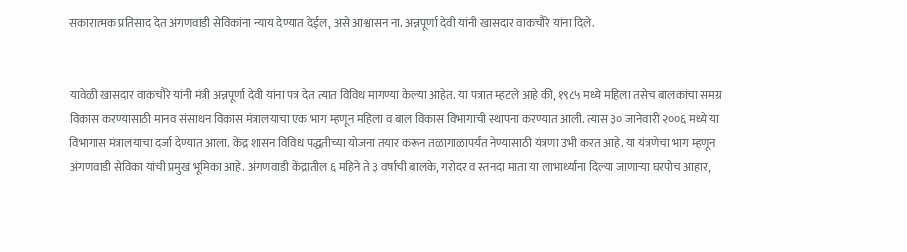सकारात्मक प्रतिसाद देत अंगणवाडी सेविकांना न्याय देण्यात देईल, असे आश्वासन ना. अन्नपूर्णा देवी यांनी खासदार वाकचौरे यांना दिले.


यावेळी खासदार वाकचौरे यांनी मंत्री अन्नपूर्णा देवी यांना पत्र देत त्यात विविध मागण्या केल्या आहेत. या पत्रात म्हटले आहे की, १९८५ मध्ये महिला तसेच बालकांचा समग्र विकास करण्यासाठी मानव संसाधन विकास मंत्रालयाचा एक भाग म्हणून महिला व बाल विकास विभागाची स्थापना करण्यात आली. त्यास ३० जानेवारी २००६ मध्ये या विभागास मंत्रालयाचा दर्जा देण्यात आला. केंद्र शासन विविध पद्धतीच्या योजना तयार करून तळागाळापर्यंत नेण्यासाठी यंत्रणा उभी करत आहे. या यंत्रणेचा भाग म्हणून अंगणवाडी सेविका यांची प्रमुख भूमिका आहे. अंगणवाडी केंद्रातील ६ महिने ते ३ वर्षाची बालके, गरोदर व स्तनदा माता या लाभार्थ्यांना दिल्या जाणार्‍या घरपोच आहार,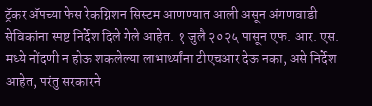ट्रॅकर अ‍ॅपच्या फेस रेकग्निशन सिस्टम आणण्यात आली असून अंगणवाडी सेविकांना स्पष्ट निर्देश दिले गेले आहेत. १ जुलै २०२५ पासून एफ. आर. एस. मध्ये नोंदणी न होऊ शकलेल्या लाभार्थ्यांना टीएचआर देऊ नका, असे निर्देश आहेत, परंतु सरकारने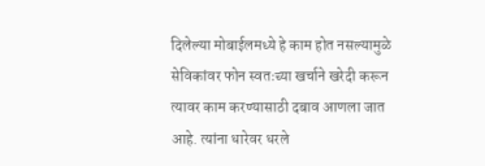दिलेल्या मोबाईलमध्ये हे काम होत नसल्यामुळे सेविकांवर फोन स्वतःच्या खर्चाने खरेदी करून त्यावर काम करण्यासाठी दबाव आणला जात आहे. त्यांना धारेवर धरले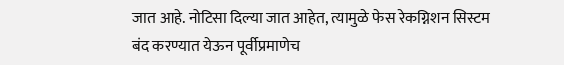जात आहे. नोटिसा दिल्या जात आहेत, त्यामुळे फेस रेकग्निशन सिस्टम बंद करण्यात येऊन पूर्वीप्रमाणेच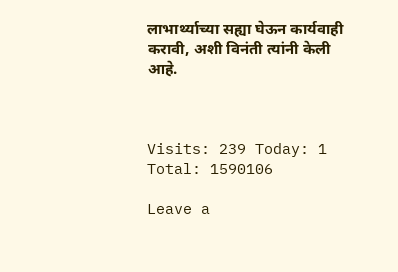लाभार्थ्याच्या सह्या घेऊन कार्यवाही करावी, अशी विनंती त्यांनी केली आहे.



Visits: 239 Today: 1 Total: 1590106

Leave a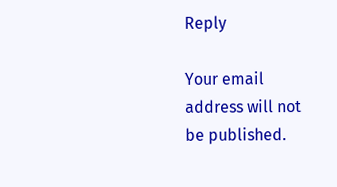Reply

Your email address will not be published.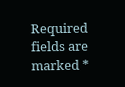Required fields are marked *